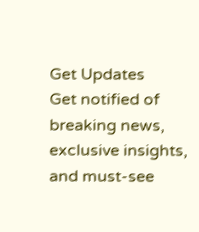Get Updates
Get notified of breaking news, exclusive insights, and must-see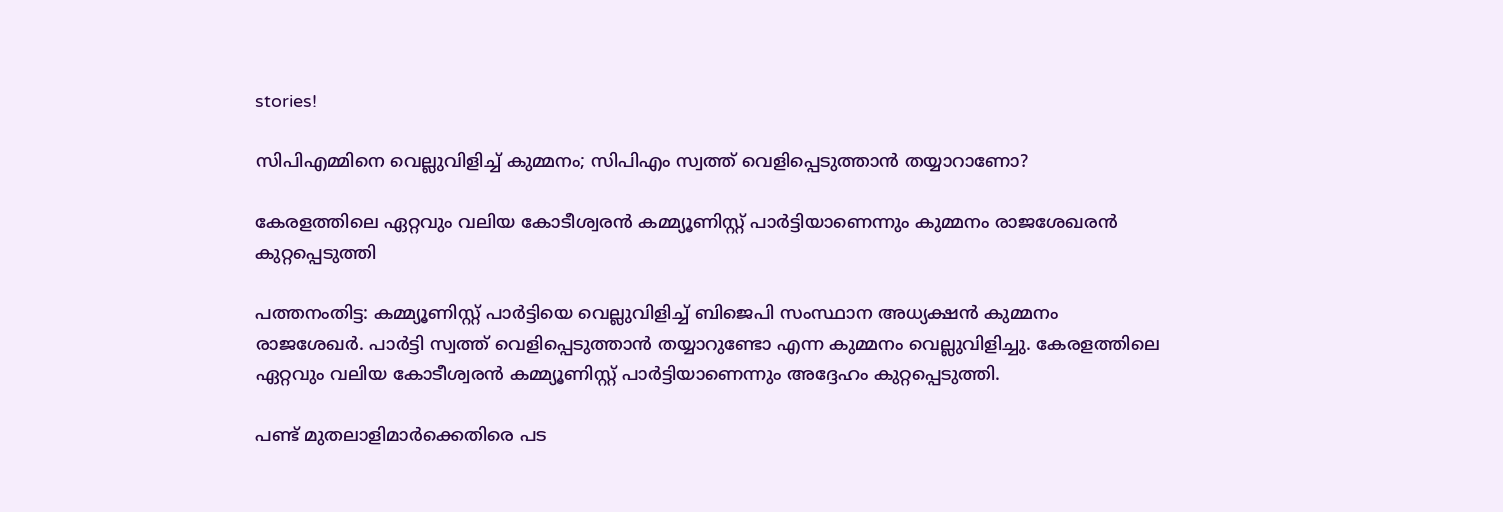stories!

സിപിഎമ്മിനെ വെല്ലുവിളിച്ച് കുമ്മനം; സിപിഎം സ്വത്ത് വെളിപ്പെടുത്താന്‍ തയ്യാറാണോ?

കേരളത്തിലെ ഏറ്റവും വലിയ കോടീശ്വരന്‍ കമ്മ്യൂണിസ്റ്റ് പാര്‍ട്ടിയാണെന്നും കുമ്മനം രാജശേഖരന്‍ കുറ്റപ്പെടുത്തി

പത്തനംതിട്ട: കമ്മ്യൂണിസ്റ്റ് പാര്‍ട്ടിയെ വെല്ലുവിളിച്ച് ബിജെപി സംസ്ഥാന അധ്യക്ഷന്‍ കുമ്മനം രാജശേഖര്‍. പാര്‍ട്ടി സ്വത്ത് വെളിപ്പെടുത്താന്‍ തയ്യാറുണ്ടോ എന്ന കുമ്മനം വെല്ലുവിളിച്ചു. കേരളത്തിലെ ഏറ്റവും വലിയ കോടീശ്വരന്‍ കമ്മ്യൂണിസ്റ്റ് പാര്‍ട്ടിയാണെന്നും അദ്ദേഹം കുറ്റപ്പെടുത്തി.

പണ്ട് മുതലാളിമാര്‍ക്കെതിരെ പട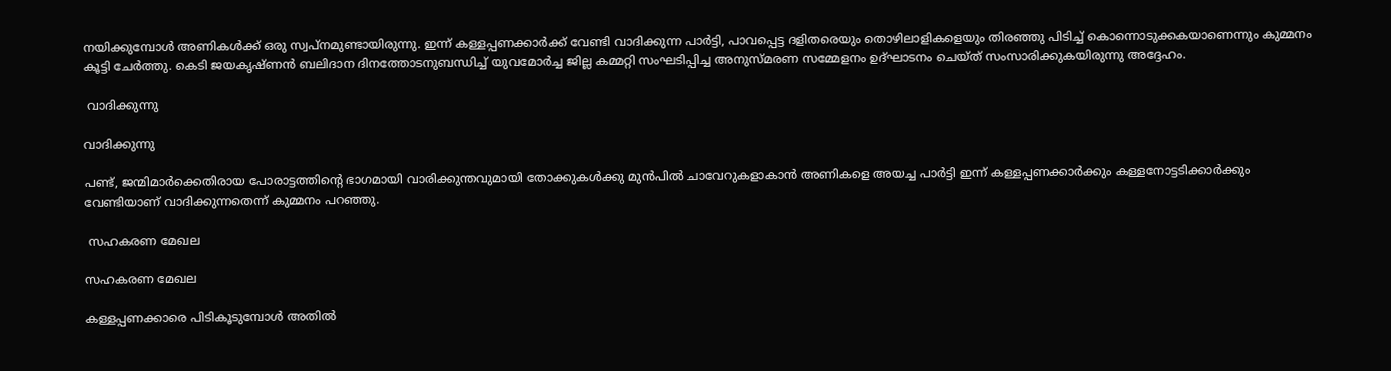നയിക്കുമ്പോള്‍ അണികള്‍ക്ക് ഒരു സ്വപ്‌നമുണ്ടായിരുന്നു. ഇന്ന് കള്ളപ്പണക്കാര്‍ക്ക് വേണ്ടി വാദിക്കുന്ന പാര്‍ട്ടി, പാവപ്പെട്ട ദളിതരെയും തൊഴിലാളികളെയും തിരഞ്ഞു പിടിച്ച് കൊന്നൊടുക്കകയാണെന്നും കുമ്മനം കൂട്ടി ചേര്‍ത്തു. കെടി ജയകൃഷ്ണന്‍ ബലിദാന ദിനത്തോടനുബന്ധിച്ച് യുവമോര്‍ച്ച ജില്ല കമ്മറ്റി സംഘടിപ്പിച്ച അനുസ്മരണ സമ്മേളനം ഉദ്ഘാടനം ചെയ്ത് സംസാരിക്കുകയിരുന്നു അദ്ദേഹം.

 വാദിക്കുന്നു

വാദിക്കുന്നു

പണ്ട്, ജന്മിമാര്‍ക്കെതിരായ പോരാട്ടത്തിന്റെ ഭാഗമായി വാരിക്കുന്തവുമായി തോക്കുകള്‍ക്കു മുന്‍പില്‍ ചാവേറുകളാകാന്‍ അണികളെ അയച്ച പാര്‍ട്ടി ഇന്ന് കള്ളപ്പണക്കാര്‍ക്കും കള്ളനോട്ടടിക്കാര്‍ക്കും വേണ്ടിയാണ് വാദിക്കുന്നതെന്ന് കുമ്മനം പറഞ്ഞു.

 സഹകരണ മേഖല

സഹകരണ മേഖല

കള്ളപ്പണക്കാരെ പിടികൂടുമ്പോള്‍ അതില്‍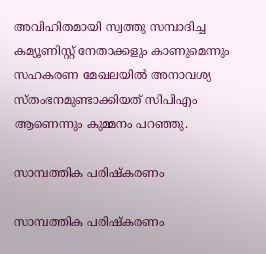അവിഹിതമായി സ്വത്തു സമ്പാദിച്ച കമ്യൂണിസ്റ്റ് നേതാക്കളും കാണുമെന്നും സഹകരണ മേഖലയില്‍ അനാവശ്യ സ്തംഭനമുണ്ടാക്കിയത് സിപിഎം ആണെന്നും കുമ്മനം പറഞ്ഞു.

സാമ്പത്തിക പരിഷ്‌കരണം

സാമ്പത്തിക പരിഷ്‌കരണം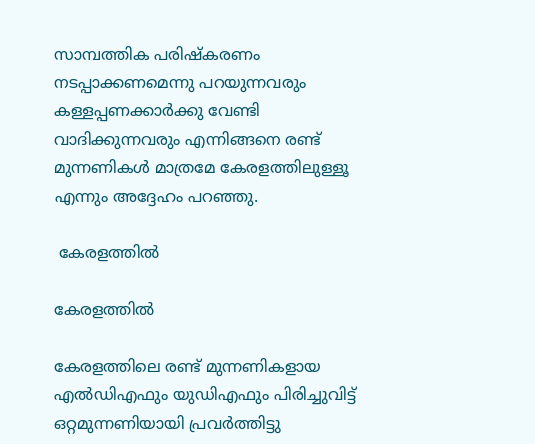സാമ്പത്തിക പരിഷ്‌കരണം നടപ്പാക്കണമെന്നു പറയുന്നവരും കള്ളപ്പണക്കാര്‍ക്കു വേണ്ടി വാദിക്കുന്നവരും എന്നിങ്ങനെ രണ്ട് മുന്നണികള്‍ മാത്രമേ കേരളത്തിലുള്ളൂ എന്നും അദ്ദേഹം പറഞ്ഞു.

 കേരളത്തില്‍

കേരളത്തില്‍

കേരളത്തിലെ രണ്ട് മുന്നണികളായ എല്‍ഡിഎഫും യുഡിഎഫും പിരിച്ചുവിട്ട് ഒറ്റമുന്നണിയായി പ്രവര്‍ത്തിട്ടു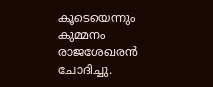കൂടെയെന്നും കുമ്മനം രാജശേഖരന്‍ ചോദിച്ചു.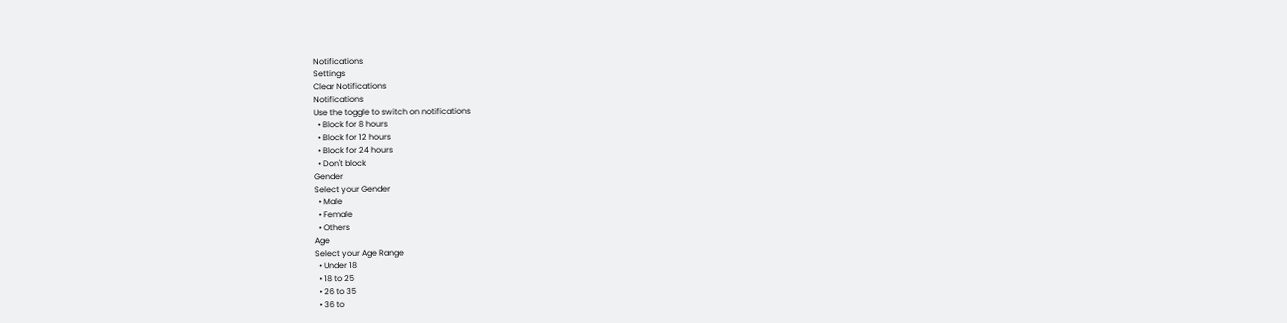Notifications
Settings
Clear Notifications
Notifications
Use the toggle to switch on notifications
  • Block for 8 hours
  • Block for 12 hours
  • Block for 24 hours
  • Don't block
Gender
Select your Gender
  • Male
  • Female
  • Others
Age
Select your Age Range
  • Under 18
  • 18 to 25
  • 26 to 35
  • 36 to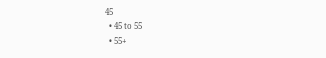45
  • 45 to 55
  • 55+